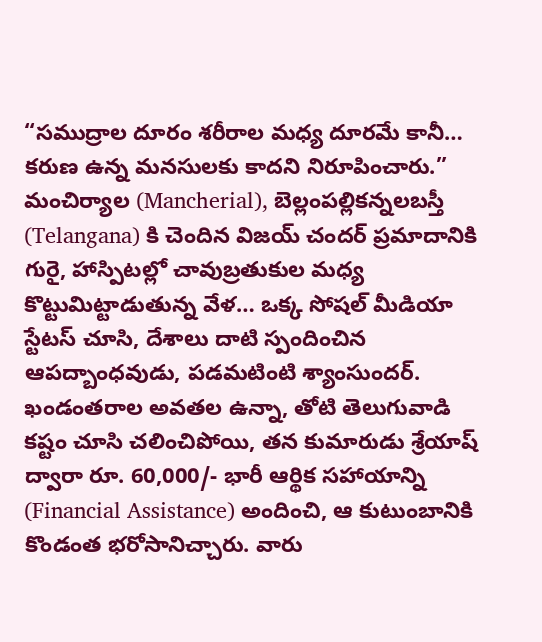“సముద్రాల దూరం శరీరాల మధ్య దూరమే కానీ… కరుణ ఉన్న మనసులకు కాదని నిరూపించారు.” మంచిర్యాల (Mancherial), బెల్లంపల్లికన్నలబస్తీ (Telangana) కి చెందిన విజయ్ చందర్ ప్రమాదానికి గురై, హాస్పిటల్లో చావుబ్రతుకుల మధ్య కొట్టుమిట్టాడుతున్న వేళ… ఒక్క సోషల్ మీడియా స్టేటస్ చూసి, దేశాలు దాటి స్పందించిన ఆపద్బాంధవుడు, పడమటింటి శ్యాంసుందర్.
ఖండంతరాల అవతల ఉన్నా, తోటి తెలుగువాడి కష్టం చూసి చలించిపోయి, తన కుమారుడు శ్రేయాష్ ద్వారా రూ. 60,000/- భారీ ఆర్థిక సహాయాన్ని (Financial Assistance) అందించి, ఆ కుటుంబానికి కొండంత భరోసానిచ్చారు. వారు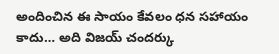అందించిన ఈ సాయం కేవలం ధన సహాయం కాదు… అది విజయ్ చందర్కు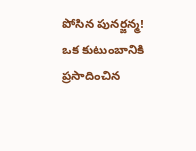పోసిన పునర్జన్మ! ఒక కుటుంబానికి ప్రసాదించిన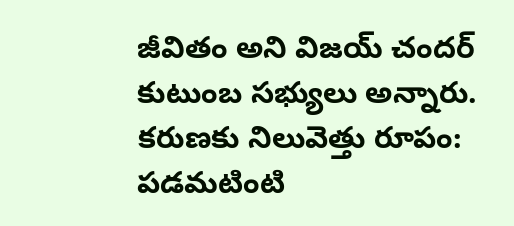జీవితం అని విజయ్ చందర్ కుటుంబ సభ్యులు అన్నారు.
కరుణకు నిలువెత్తు రూపం: పడమటింటి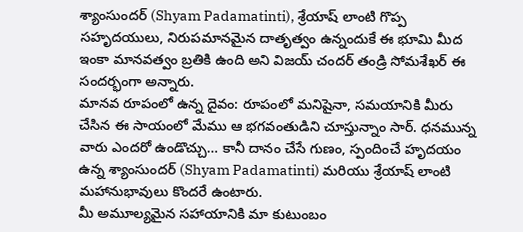శ్యాంసుందర్ (Shyam Padamatinti), శ్రేయాష్ లాంటి గొప్ప సహృదయులు, నిరుపమానమైన దాతృత్వం ఉన్నందుకే ఈ భూమి మీద ఇంకా మానవత్వం బ్రతికి ఉంది అని విజయ్ చందర్ తండ్రి సోమశేఖర్ ఈ సందర్భంగా అన్నారు.
మానవ రూపంలో ఉన్న దైవం: రూపంలో మనిషైనా, సమయానికి మీరు చేసిన ఈ సాయంలో మేము ఆ భగవంతుడిని చూస్తున్నాం సార్. ధనమున్న వారు ఎందరో ఉండొచ్చు… కానీ దానం చేసే గుణం, స్పందించే హృదయం ఉన్న శ్యాంసుందర్ (Shyam Padamatinti) మరియు శ్రేయాష్ లాంటి మహానుభావులు కొందరే ఉంటారు.
మీ అమూల్యమైన సహాయానికి మా కుటుంబం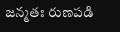జన్మతః రుణపడి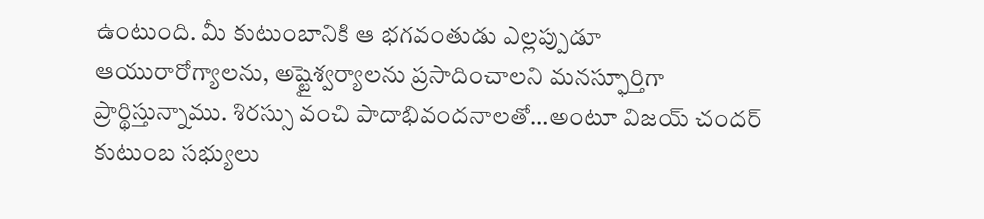ఉంటుంది. మీ కుటుంబానికి ఆ భగవంతుడు ఎల్లప్పుడూ ఆయురారోగ్యాలను, అష్టైశ్వర్యాలను ప్రసాదించాలని మనస్ఫూర్తిగా ప్రార్థిస్తున్నాము. శిరస్సు వంచి పాదాభివందనాలతో…అంటూ విజయ్ చందర్ కుటుంబ సభ్యులు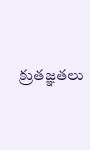క్రుతజ్ఞతలు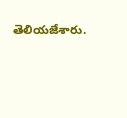తెలియజేశారు.